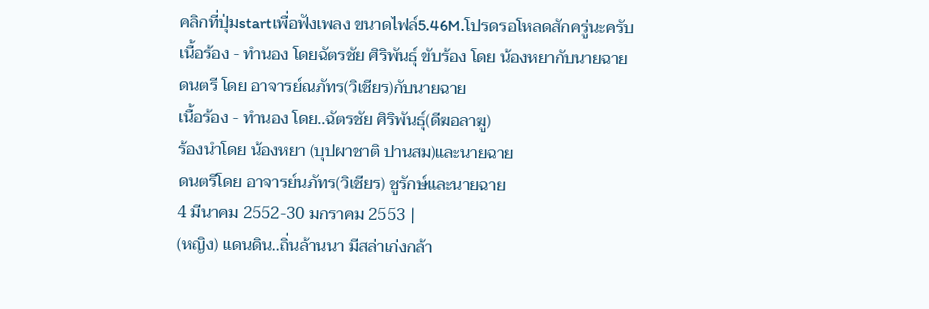คลิกที่ปุ่มstartเพื่อฟังเพลง ขนาดไฟล์5.46M.โปรดรอโหลดสักครู่นะครับ
เนื้อร้อง - ทำนอง โดยฉัตรชัย ศิริพันธุ์ ขับร้อง โดย น้องหยากับนายฉาย
ดนตรี โดย อาจารย์ณภัทร(วิเชียร)กับนายฉาย
เนื้อร้อง - ทำนอง โดย..ฉัตรชัย ศิริพันธุ์(ดีฆอลาฆู)
ร้องนำโดย น้องหยา (บุปผาชาติ ปานสม)และนายฉาย
ดนตรีโดย อาจารย์นภัทร(วิเชียร) ชูรักษ์และนายฉาย
4 มีนาคม 2552-30 มกราคม 2553 |
(หญิง) แดนดิน..ถิ่นล้านนา มีสล่าเก่งกล้า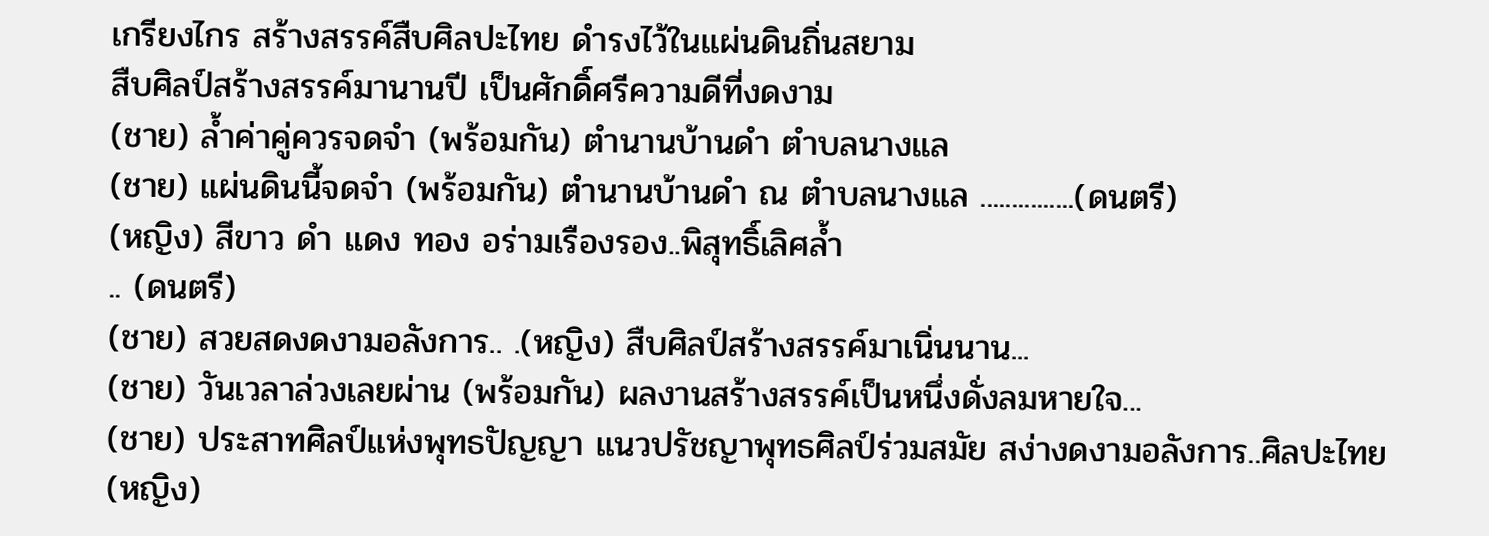เกรียงไกร สร้างสรรค์สืบศิลปะไทย ดำรงไว้ในแผ่นดินถิ่นสยาม
สืบศิลป์สร้างสรรค์มานานปี เป็นศักดิ์ศรีความดีที่งดงาม
(ชาย) ล้ำค่าคู่ควรจดจำ (พร้อมกัน) ตำนานบ้านดำ ตำบลนางแล
(ชาย) แผ่นดินนี้จดจำ (พร้อมกัน) ตำนานบ้านดำ ณ ตำบลนางแล ...............(ดนตรี)
(หญิง) สีขาว ดำ แดง ทอง อร่ามเรืองรอง..พิสุทธิ์เลิศล้ำ
.. (ดนตรี)
(ชาย) สวยสดงดงามอลังการ.. .(หญิง) สืบศิลป์สร้างสรรค์มาเนิ่นนาน...
(ชาย) วันเวลาล่วงเลยผ่าน (พร้อมกัน) ผลงานสร้างสรรค์เป็นหนึ่งดั่งลมหายใจ...
(ชาย) ประสาทศิลป์แห่งพุทธปัญญา แนวปรัชญาพุทธศิลป์ร่วมสมัย สง่างดงามอลังการ..ศิลปะไทย
(หญิง)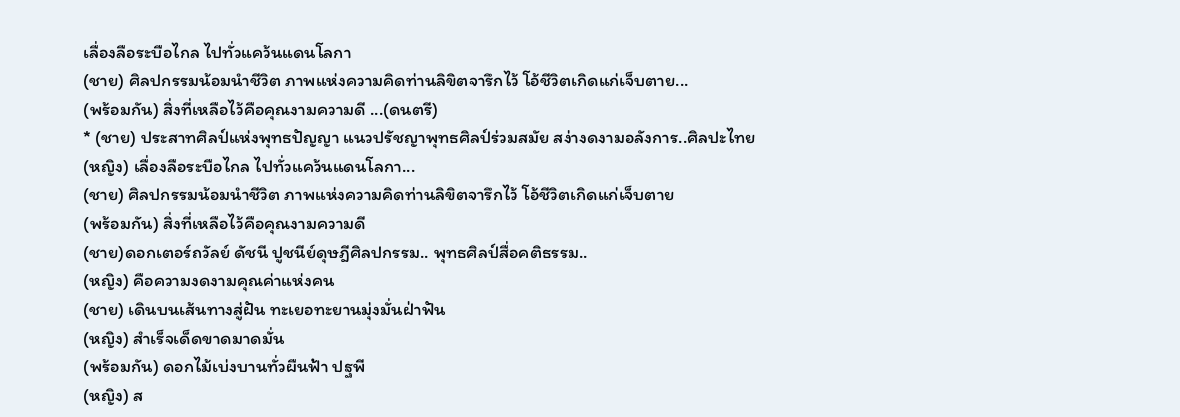เลื่องลือระบือไกล ไปทั่วแคว้นแดนโลกา
(ชาย) ศิลปกรรมน้อมนำชีวิต ภาพแห่งความคิดท่านลิขิตจารึกไว้ โอ้ชีวิตเกิดแก่เจ็บตาย...
(พร้อมกัน) สิ่งที่เหลือไว้คือคุณงามความดี ...(ดนตรี)
* (ชาย) ประสาทศิลป์แห่งพุทธปัญญา แนวปรัชญาพุทธศิลป์ร่วมสมัย สง่างดงามอลังการ..ศิลปะไทย
(หญิง) เลื่องลือระบือไกล ไปทั่วแคว้นแดนโลกา...
(ชาย) ศิลปกรรมน้อมนำชีวิต ภาพแห่งความคิดท่านลิขิตจารึกไว้ โอ้ชีวิตเกิดแก่เจ็บตาย
(พร้อมกัน) สิ่งที่เหลือไว้คือคุณงามความดี
(ชาย)ดอกเตอร์ถวัลย์ ดัชนี ปูชนีย์ดุษฎีศิลปกรรม.. พุทธศิลป์สื่อคติธรรม..
(หญิง) คือความงดงามคุณค่าแห่งคน
(ชาย) เดินบนเส้นทางสู่ฝัน ทะเยอทะยานมุ่งมั่นฝ่าฟัน
(หญิง) สำเร็จเด็ดขาดมาดมั่น
(พร้อมกัน) ดอกไม้เบ่งบานทั่วผืนฟ้า ปฐพี
(หญิง) ส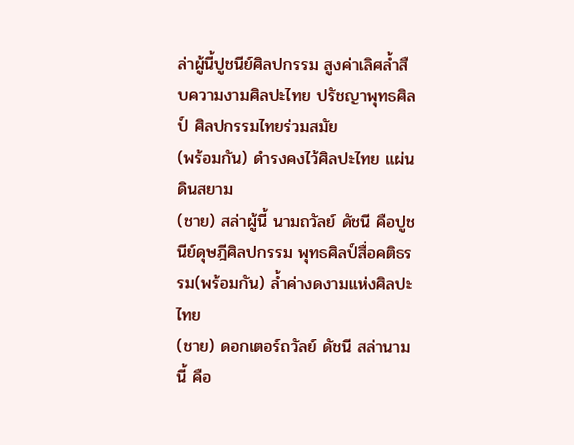ล่าผู้นี้ปูชนีย์ศิลปกรรม สูงค่าเลิศล้ำสืบความงามศิลปะไทย ปรัชญาพุทธศิลป์ ศิลปกรรมไทยร่วมสมัย
(พร้อมกัน) ดำรงคงไว้ศิลปะไทย แผ่นดินสยาม
(ชาย) สล่าผู้นี้ นามถวัลย์ ดัชนี คือปูชนีย์ดุษฎีศิลปกรรม พุทธศิลป์สื่อคติธรรม(พร้อมกัน) ล้ำค่างดงามแห่งศิลปะไทย
(ชาย) ดอกเตอร์ถวัลย์ ดัชนี สล่านามนี้ คือ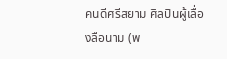คนดีศรีสยาม ศิลปินผู้เลื่องลือนาม (พ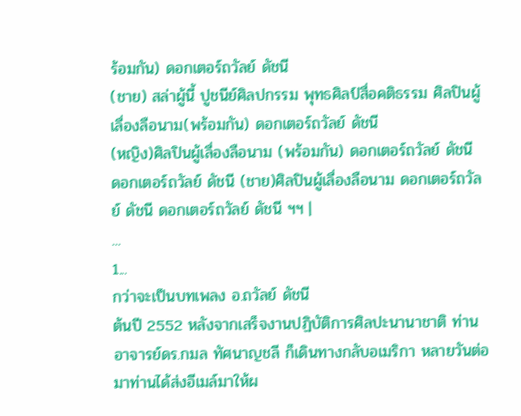ร้อมกัน) ดอกเตอร์ถวัลย์ ดัชนี
(ชาย) สล่าผู้นี้ ปูชนีย์ศิลปกรรม พุทธศิลป์สื่อคติธรรม ศิลปินผู้เลื่องลือนาม(พร้อมกัน) ดอกเตอร์ถวัลย์ ดัชนี
(หญิง)ศิลปินผู้เลื่องลือนาม (พร้อมกัน) ดอกเตอร์ถวัลย์ ดัชนี
ดอกเตอร์ถวัลย์ ดัชนี (ชาย)ศิลปินผู้เลื่องลือนาม ดอกเตอร์ถวัลย์ ดัชนี ดอกเตอร์ถวัลย์ ดัชนี ฯฯ |
...
1...
กว่าจะเป็นบทเพลง อ.ถวัลย์ ดัชนี
ต้นปี 2552 หลังจากเสร็จงานปฏิบัติการศิลปะนานาชาติ ท่านอาจารย์ดร.กมล ทัศนาญชลี ก็เดินทางกลับอเมริกา หลายวันต่อมาท่านได้ส่งอีเมล์มาให้ผ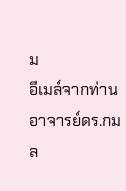ม
อีเมล์จากท่านอาจารย์ดร.กมล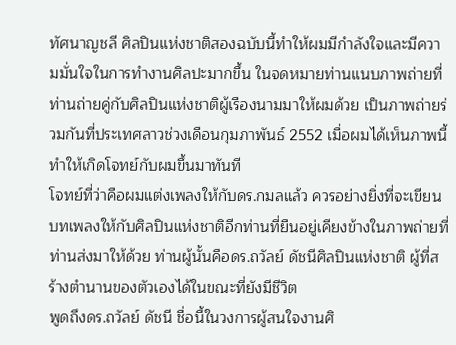ทัศนาญชลี ศิลปินแห่งชาติสองฉบับนี้ทำให้ผมมีกำลังใจและมีความมั่นใจในการทำงานศิลปะมากขึ้น ในจดหมายท่านแนบภาพถ่ายที่ท่านถ่ายคู่กับศิลปินแห่งชาติผู้เรืองนามมาให้ผมด้วย เป็นภาพถ่ายร่วมกันที่ประเทศลาวช่วงเดือนกุมภาพันธ์ 2552 เมื่อผมได้เห็นภาพนี้ ทำให้เกิดโจทย์กับผมขึ้นมาทันที
โจทย์ที่ว่าคือผมแต่งเพลงให้กับดร.กมลแล้ว ควรอย่างยิ่งที่จะเขียนบทเพลงให้กับศิลปินแห่งชาติอีกท่านที่ยืนอยู่เคียงข้างในภาพถ่ายที่ท่านส่งมาให้ด้วย ท่านผู้นั้นคือดร.ถวัลย์ ดัชนีศิลปินแห่งชาติ ผู้ที่สร้างตำนานของตัวเองได้ในขณะที่ยังมีชีวิต
พูดถึงดร.ถวัลย์ ดัชนี ชื่อนี้ในวงการผู้สนใจงานศิ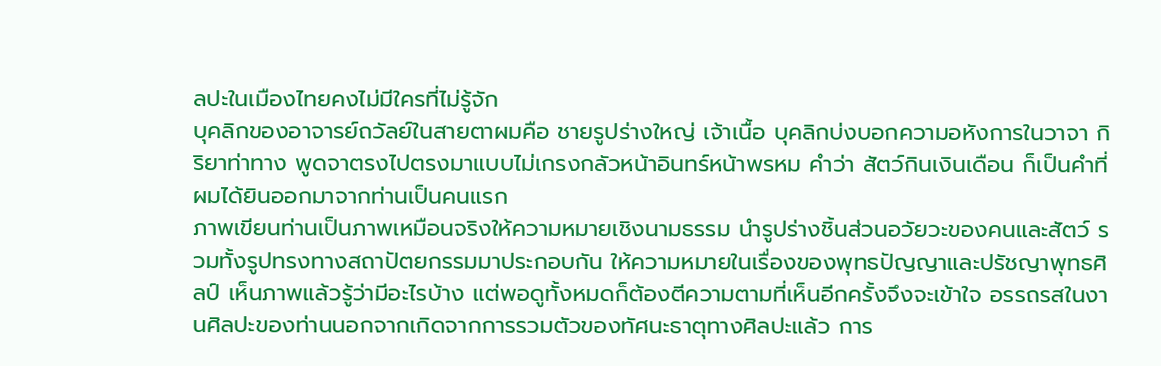ลปะในเมืองไทยคงไม่มีใครที่ไม่รู้จัก
บุคลิกของอาจารย์ถวัลย์ในสายตาผมคือ ชายรูปร่างใหญ่ เจ้าเนื้อ บุคลิกบ่งบอกความอหังการในวาจา กิริยาท่าทาง พูดจาตรงไปตรงมาแบบไม่เกรงกลัวหน้าอินทร์หน้าพรหม คำว่า สัตว์กินเงินเดือน ก็เป็นคำที่ผมได้ยินออกมาจากท่านเป็นคนแรก
ภาพเขียนท่านเป็นภาพเหมือนจริงให้ความหมายเชิงนามธรรม นำรูปร่างชิ้นส่วนอวัยวะของคนและสัตว์ รวมทั้งรูปทรงทางสถาปัตยกรรมมาประกอบกัน ให้ความหมายในเรื่องของพุทธปัญญาและปรัชญาพุทธศิลป์ เห็นภาพแล้วรู้ว่ามีอะไรบ้าง แต่พอดูทั้งหมดก็ต้องตีความตามที่เห็นอีกครั้งจึงจะเข้าใจ อรรถรสในงานศิลปะของท่านนอกจากเกิดจากการรวมตัวของทัศนะธาตุทางศิลปะแล้ว การ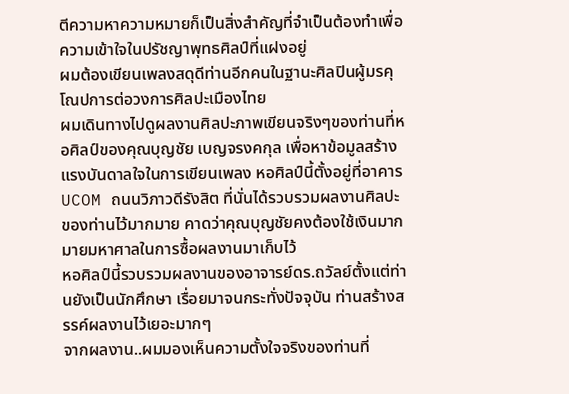ตีความหาความหมายก็เป็นสิ่งสำคัญที่จำเป็นต้องทำเพื่อความเข้าใจในปรัชญาพุทธศิลป์ที่แฝงอยู่
ผมต้องเขียนเพลงสดุดีท่านอีกคนในฐานะศิลปินผู้มรคุโณปการต่อวงการศิลปะเมืองไทย
ผมเดินทางไปดูผลงานศิลปะภาพเขียนจริงๆของท่านที่หอศิลป์ของคุณบุญชัย เบญจรงคกุล เพื่อหาข้อมูลสร้างแรงบันดาลใจในการเขียนเพลง หอศิลป์นี้ตั้งอยู่ที่อาคาร UCOM ถนนวิภาวดีรังสิต ที่นั่นได้รวบรวมผลงานศิลปะของท่านไว้มากมาย คาดว่าคุณบุญชัยคงต้องใช้เงินมากมายมหาศาลในการซื้อผลงานมาเก็บไว้
หอศิลป์นี้รวบรวมผลงานของอาจารย์ดร.ถวัลย์ตั้งแต่ท่านยังเป็นนักศึกษา เรื่อยมาจนกระทั่งปัจจุบัน ท่านสร้างสรรค์ผลงานไว้เยอะมากๆ
จากผลงาน..ผมมองเห็นความตั้งใจจริงของท่านที่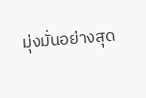มุ่งมั่นอย่างสุด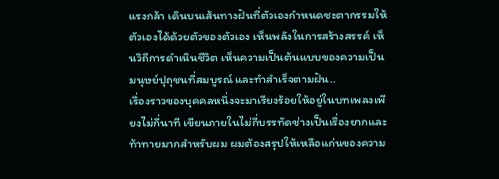แรงกล้า เดินบนเส้นทางฝันที่ตัวเองกำหนดชะตากรรมให้ตัวเองได้ด้วยตัวของตัวเอง เห็นพลังในการสร้างสรรค์ เห็นวิถีการดำเนินชีวิต เห็นความเป็นต้นแบบของความเป็นมนุษย์ปุถุชนที่สมบูรณ์ และทำสำเร็จตามฝัน..
เรื่องราวของบุคคลหนึ่งจะมาเรียงร้อยให้อยู่ในบทเพลงเพียงไม่กี่นาที เขียนภายในไม่กี่บรรทัดช่างเป็นเรื่องยากและท้าทายมากสำหรับผม ผมต้องสรุปให้เหลือแก่นของความ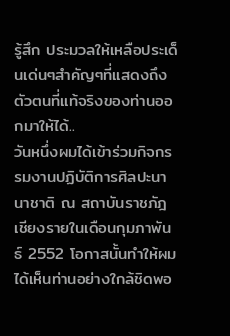รู้สึก ประมวลให้เหลือประเด็นเด่นๆสำคัญๆที่แสดงถึงตัวตนที่แท้จริงของท่านออกมาให้ได้..
วันหนึ่งผมได้เข้าร่วมกิจกรรมงานปฏิบัติการศิลปะนานาชาติ ณ สถาบันราชภัฎเชียงรายในเดือนกุมภาพันธ์ 2552 โอกาสนั้นทำให้ผมได้เห็นท่านอย่างใกล้ชิดพอ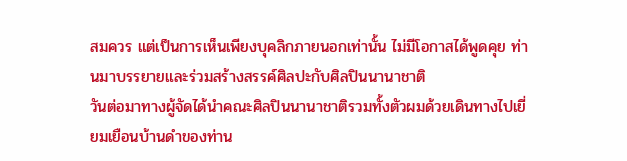สมควร แต่เป็นการเห็นเพียงบุคลิกภายนอกเท่านั้น ไม่มีโอกาสได้พูดคุย ท่านมาบรรยายและร่วมสร้างสรรค์ศิลปะกับศิลปินนานาชาติ
วันต่อมาทางผู้จัดได้นำคณะศิลปินนานาชาติรวมทั้งตัวผมด้วยเดินทางไปเยี่ยมเยือนบ้านดำของท่าน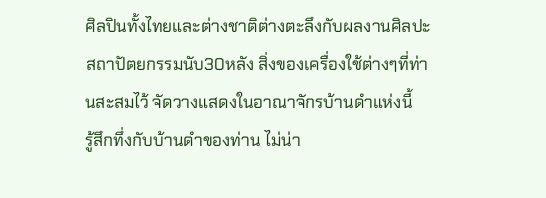ศิลปินทั้งไทยและต่างชาติต่างตะลึงกับผลงานศิลปะ สถาปัตยกรรมนับ30หลัง สิ่งของเครื่องใช้ต่างๆที่ท่านสะสมไว้ จัดวางแสดงในอาณาจักรบ้านดำแห่งนี้
รู้สึกทึ่งกับบ้านดำของท่าน ไม่น่า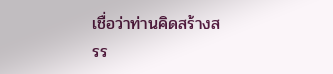เชื่อว่าท่านคิดสร้างสรร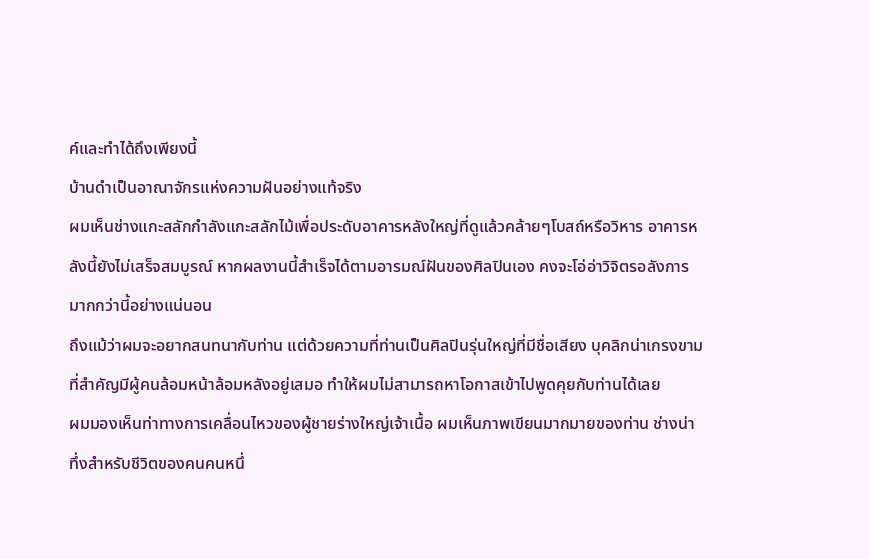ค์และทำได้ถึงเพียงนี้
บ้านดำเป็นอาณาจักรแห่งความฝันอย่างแท้จริง
ผมเห็นช่างแกะสลักกำลังแกะสลักไม้เพื่อประดับอาคารหลังใหญ่ที่ดูแล้วคล้ายๆโบสถ์หรือวิหาร อาคารหลังนี้ยังไม่เสร็จสมบูรณ์ หากผลงานนี้สำเร็จได้ตามอารมณ์ฝันของศิลปินเอง คงจะโอ่อ่าวิจิตรอลังการมากกว่านี้อย่างแน่นอน
ถึงแม้ว่าผมจะอยากสนทนากับท่าน แต่ด้วยความที่ท่านเป็นศิลปินรุ่นใหญ่ที่มีชื่อเสียง บุคลิกน่าเกรงขาม ที่สำคัญมีผู้คนล้อมหน้าล้อมหลังอยู่เสมอ ทำให้ผมไม่สามารถหาโอกาสเข้าไปพูดคุยกับท่านได้เลย
ผมมองเห็นท่าทางการเคลื่อนไหวของผู้ชายร่างใหญ่เจ้าเนื้อ ผมเห็นภาพเขียนมากมายของท่าน ช่างน่าทึ่งสำหรับชีวิตของคนคนหนึ่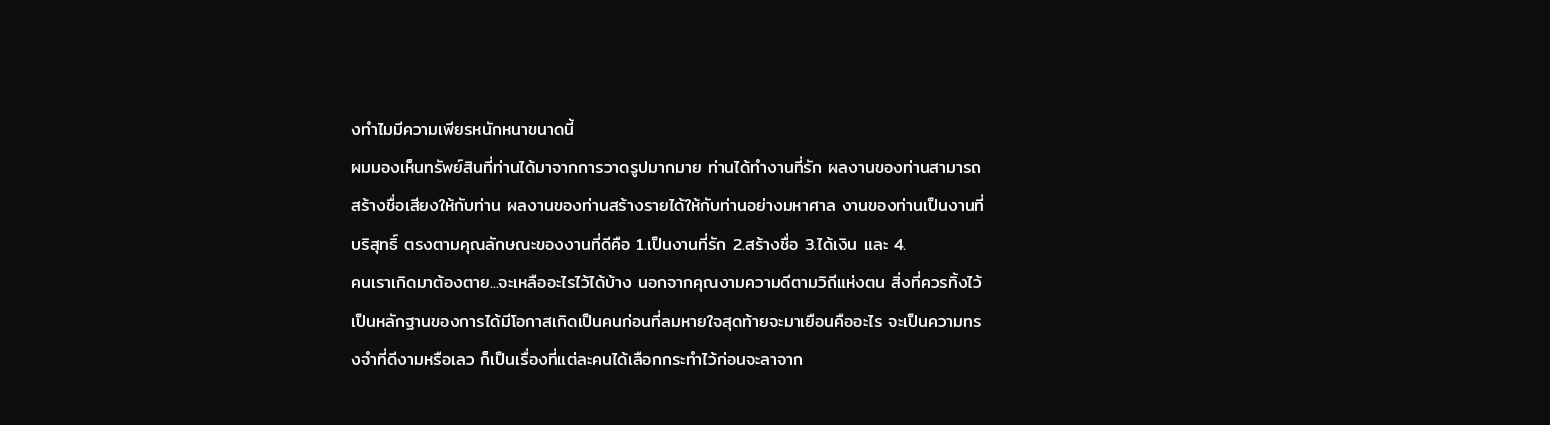งทำไมมีความเพียรหนักหนาขนาดนี้
ผมมองเห็นทรัพย์สินที่ท่านได้มาจากการวาดรูปมากมาย ท่านได้ทำงานที่รัก ผลงานของท่านสามารถสร้างชื่อเสียงให้กับท่าน ผลงานของท่านสร้างรายได้ให้กับท่านอย่างมหาศาล งานของท่านเป็นงานที่บริสุทธิ์ ตรงตามคุณลักษณะของงานที่ดีคือ 1.เป็นงานที่รัก 2.สร้างชื่อ 3.ได้เงิน และ 4.
คนเราเกิดมาต้องตาย...จะเหลืออะไรไว้ได้บ้าง นอกจากคุณงามความดีตามวิถีแห่งตน สิ่งที่ควรทิ้งไว้เป็นหลักฐานของการได้มีโอกาสเกิดเป็นคนก่อนที่ลมหายใจสุดท้ายจะมาเยือนคืออะไร จะเป็นความทรงจำที่ดีงามหรือเลว ก็เป็นเรื่องที่แต่ละคนได้เลือกกระทำไว้ก่อนจะลาจาก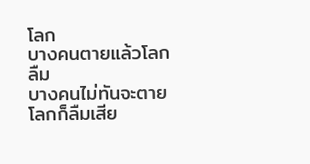โลก
บางคนตายแล้วโลกลืม
บางคนไม่ทันจะตาย โลกก็ลืมเสีย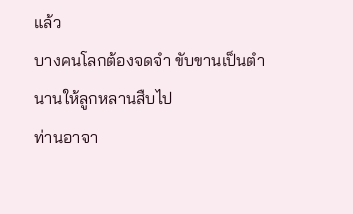แล้ว
บางคนโลกต้องจดจำ ขับขานเป็นตำนานให้ลูกหลานสืบไป
ท่านอาจา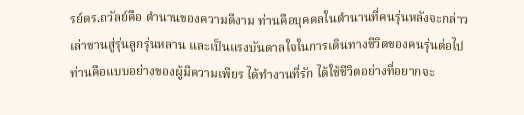รย์ดร.ถวัลย์คือ ตำนานของความดีงาม ท่านคือบุคคลในตำนานที่คนรุ่นหลังจะกล่าวเล่าขานสู่รุ่นลูกรุ่นหลาน และเป็นแรงบันดาลใจในการเดินทางชีวิตของคนรุ่นต่อไป
ท่านคือแบบอย่างของผู้มีความเพียร ได้ทำงานที่รัก ได้ใช้ชีวิตอย่างที่อยากจะ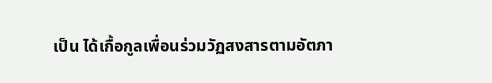เป็น ได้เกื้อกูลเพื่อนร่วมวัฏสงสารตามอัตภา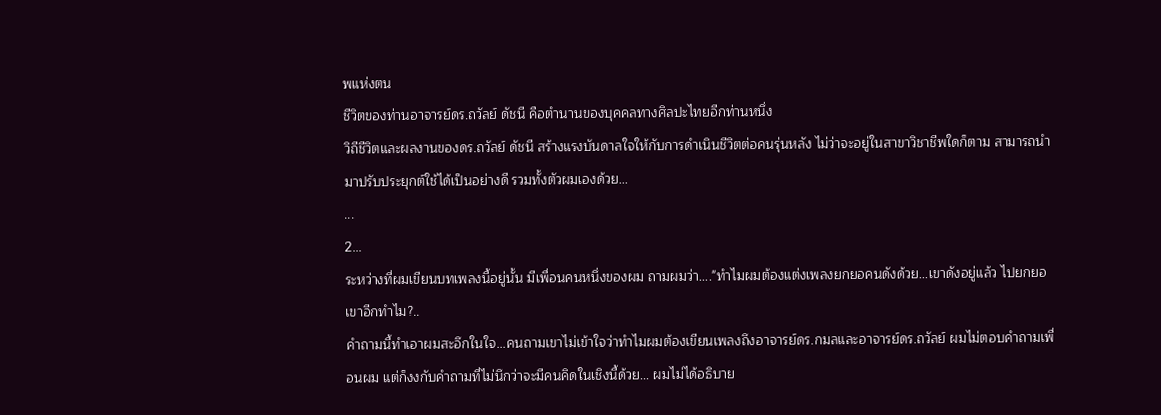พแห่งตน
ชีวิตของท่านอาจารย์ดร.ถวัลย์ ดัชนี คือตำนานของบุคคลทางศิลปะไทยอีกท่านหนึ่ง
วิถีชีวิตและผลงานของดร.ถวัลย์ ดัชนี สร้างแรงบันดาลใจให้กับการดำเนินชีวิตต่อคนรุ่นหลัง ไม่ว่าจะอยู่ในสาขาวิชาชีพใดก็ตาม สามารถนำมาปรับประยุกต์ใช้ได้เป็นอย่างดี รวมทั้งตัวผมเองด้วย...
...
2...
ระหว่างที่ผมเขียนบทเพลงนี้อยู่นั้น มีเพื่อนคนหนึ่งของผม ถามผมว่า...."ทำไมผมต้องแต่งเพลงยกยอคนดังด้วย...เขาดังอยู่แล้ว ไปยกยอเขาอีกทำไม?..
คำถามนี้ทำเอาผมสะอึกในใจ...คนถามเขาไม่เข้าใจว่าทำไมผมต้องเขียนเพลงถึงอาจารย์ดร.กมลและอาจารย์ดร.ถวัลย์ ผมไม่ตอบคำถามเพื่อนผม แต่ก็งงกับคำถามที่ไม่นึกว่าจะมีคนคิดในเชิงนี้ด้วย... ผมไม่ได้อธิบาย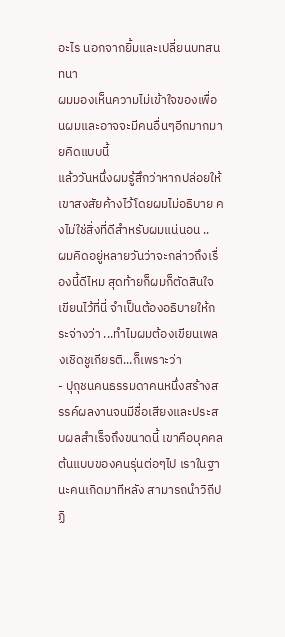อะไร นอกจากยิ้มและเปลี่ยนบทสนทนา
ผมมองเห็นความไม่เข้าใจของเพื่อนผมและอาจจะมีคนอื่นๆอีกมากมายคิดแบบนี้
แล้ววันหนึ่งผมรู้สึกว่าหากปล่อยให้เขาสงสัยค้างไว้โดยผมไม่อธิบาย คงไม่ใช่สิ่งที่ดีสำหรับผมแน่นอน ..
ผมคิดอยู่หลายวันว่าจะกล่าวถึงเรื่องนี้ดีไหม สุดท้ายก็ผมก็ตัดสินใจเขียนไว้ที่นี่ จำเป็นต้องอธิบายให้กระจ่างว่า ...ทำไมผมต้องเขียนเพลงเชิดชูเกียรติ...ก็เพราะว่า
- ปุถุชนคนธรรมดาคนหนึ่งสร้างสรรค์ผลงานจนมีชื่อเสียงและประสบผลสำเร็จถึงขนาดนี้ เขาคือบุคคลต้นแบบของคนรุ่นต่อๆไป เราในฐานะคนเกิดมาทีหลัง สามารถนำวิถีปฏิ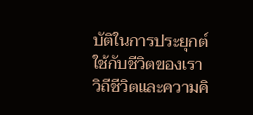บัติในการประยุกต์ใช้กับชีวิตของเรา วิถีชีวิตและความคิ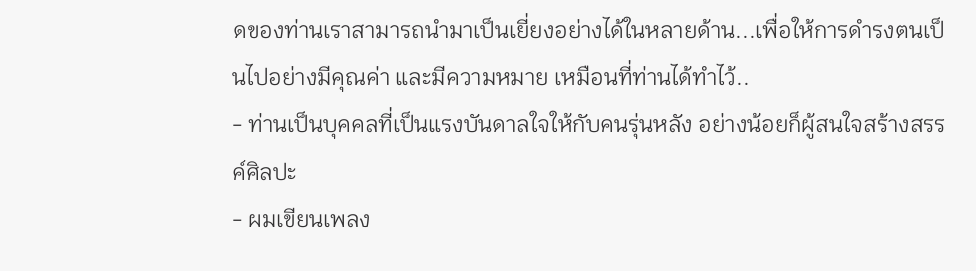ดของท่านเราสามารถนำมาเป็นเยี่ยงอย่างได้ในหลายด้าน...เพื่อให้การดำรงตนเป็นไปอย่างมีคุณค่า และมีความหมาย เหมือนที่ท่านได้ทำไว้..
- ท่านเป็นบุคคลที่เป็นแรงบันดาลใจให้กับคนรุ่นหลัง อย่างน้อยก็ผู้สนใจสร้างสรรค์ศิลปะ
- ผมเขียนเพลง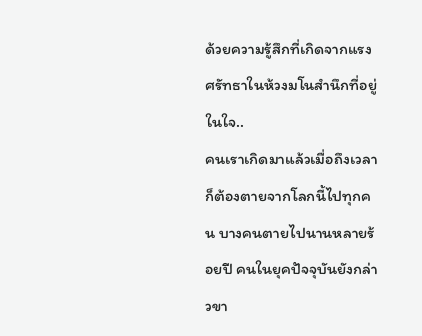ด้วยความรู้สึกที่เกิดจากแรงศรัทธาในห้วงมโนสำนึกที่อยู่ในใจ..
คนเราเกิดมาแล้วเมื่อถึงเวลาก็ต้องตายจากโลกนี้ไปทุกคน บางคนตายไปนานหลายร้อยปี คนในยุคปัจจุบันยังกล่าวขา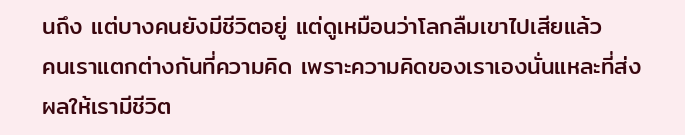นถึง แต่บางคนยังมีชีวิตอยู่ แต่ดูเหมือนว่าโลกลืมเขาไปเสียแล้ว
คนเราแตกต่างกันที่ความคิด เพราะความคิดของเราเองนั่นแหละที่ส่งผลให้เรามีชีวิต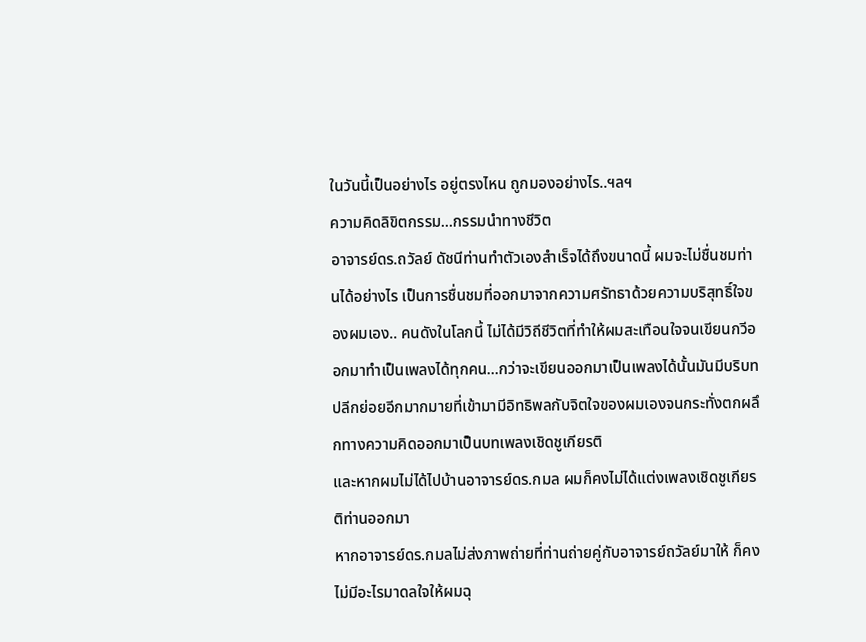ในวันนี้เป็นอย่างไร อยู่ตรงไหน ถูกมองอย่างไร..ฯลฯ
ความคิดลิขิตกรรม...กรรมนำทางชีวิต
อาจารย์ดร.ถวัลย์ ดัชนีท่านทำตัวเองสำเร็จได้ถึงขนาดนี้ ผมจะไม่ชื่นชมท่านได้อย่างไร เป็นการชื่นชมที่ออกมาจากความศรัทธาด้วยความบริสุทธิ์ใจของผมเอง.. คนดังในโลกนี้ ไม่ได้มีวิถีชีวิตที่ทำให้ผมสะเทือนใจจนเขียนกวีออกมาทำเป็นเพลงได้ทุกคน...กว่าจะเขียนออกมาเป็นเพลงได้นั้นมันมีบริบทปลีกย่อยอีกมากมายที่เข้ามามีอิทธิพลกับจิตใจของผมเองจนกระทั่งตกผลึกทางความคิดออกมาเป็นบทเพลงเชิดชูเกียรติ
และหากผมไม่ได้ไปบ้านอาจารย์ดร.กมล ผมก็คงไม่ได้แต่งเพลงเชิดชูเกียรติท่านออกมา
หากอาจารย์ดร.กมลไม่ส่งภาพถ่ายที่ท่านถ่ายคู่กับอาจารย์ถวัลย์มาให้ ก็คงไม่มีอะไรมาดลใจให้ผมฉุ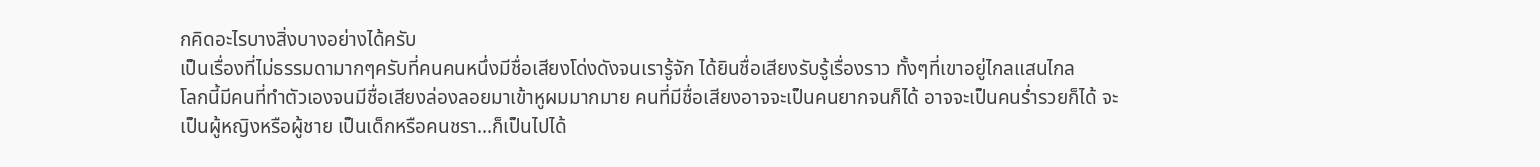กคิดอะไรบางสิ่งบางอย่างได้ครับ
เป็นเรื่องที่ไม่ธรรมดามากๆครับที่คนคนหนึ่งมีชื่อเสียงโด่งดังจนเรารู้จัก ได้ยินชื่อเสียงรับรู้เรื่องราว ทั้งๆที่เขาอยู่ไกลแสนไกล
โลกนี้มีคนที่ทำตัวเองจนมีชื่อเสียงล่องลอยมาเข้าหูผมมากมาย คนที่มีชื่อเสียงอาจจะเป็นคนยากจนก็ได้ อาจจะเป็นคนร่ำรวยก็ได้ จะเป็นผู้หญิงหรือผู้ชาย เป็นเด็กหรือคนชรา...ก็เป็นไปได้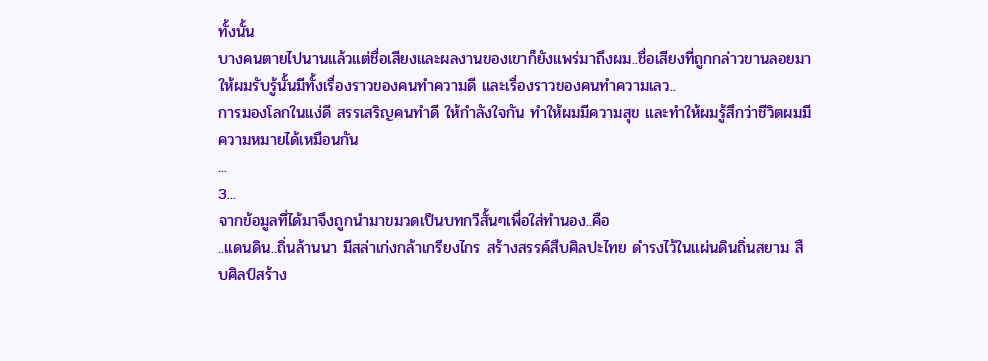ทั้งนั้น
บางคนตายไปนานแล้วแต่ชื่อเสียงและผลงานของเขาก็ยังแพร่มาถึงผม..ชื่อเสียงที่ถูกกล่าวขานลอยมาให้ผมรับรู้นั้นมีทั้งเรื่องราวของคนทำความดี และเรื่องราวของคนทำความเลว..
การมองโลกในแง่ดี สรรเสริญคนทำดี ให้กำลังใจกัน ทำให้ผมมีความสุข และทำให้ผมรู้สึกว่าชีวิตผมมีความหมายได้เหมือนกัน
...
3...
จากข้อมูลที่ได้มาจึงถูกนำมาขมวดเป็นบทกวีสั้นๆเพื่อใส่ทำนอง..คือ
..แดนดิน..ถิ่นล้านนา มีสล่าเก่งกล้าเกรียงไกร สร้างสรรค์สืบศิลปะไทย ดำรงไว้ในแผ่นดินถิ่นสยาม สืบศิลป์สร้าง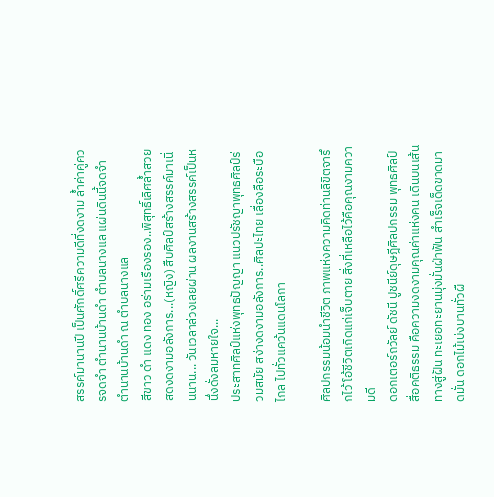สรรค์มานานปี เป็นศักดิ์ศรีความดีที่งดงาม ล้ำค่าคู่ควรจดจำ ตำนานบ้านดำ ตำบลนางแล แผ่นดินนี้จดจำ ตำนานบ้านดำ ณ ตำบลนางแล
สีขาว ดำ แดง ทอง อร่ามเรืองรอง..พิสุทธิ์เลิศล้ำสวยสดงดงามอลังการ...(หญิง) สืบศิลป์สร้างสรรค์มาเนิ่นนาน... วันเวลาล่วงเลยผ่าน ผลงานสร้างสรรค์เป็นหนึ่งดั่งลมหายใจ...
ประสาทศิลป์แห่งพุทธปัญญา แนวปรัชญาพุทธศิลป์ร่วมสมัย สง่างดงามอลังการ..ศิลปะไทย เลื่องลือระบือไกล ไปทั่วแคว้นแดนโลกา

ศิลปกรรมน้อมนำชีวิต ภาพแห่งความคิดท่านลิขิตจารึกไว้ โอ้ชีวิตเกิดแก่เจ็บตาย สิ่งที่เหลือไว้คือคุณงามความดี
ดอกเตอร์ถวัลย์ ดัชนี ปูชนีย์ดุษฎีศิลปกรรม พุทธศิลป์สื่อคติธรรม คือความงดงามคุณค่าแห่งคน เดินบนเส้นทางสู่ฝัน ทะเยอทะยานมุ่งมั่นฝ่าฟัน สำเร็จเด็ดขาดมาดมั่น ดอกไม้เบ่งบานทั่วผื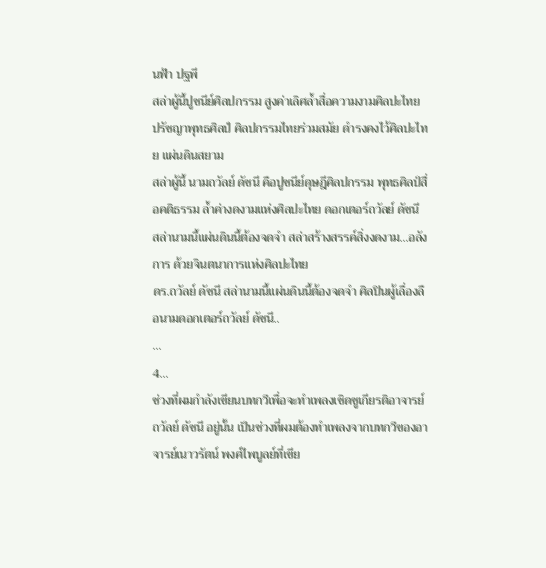นฟ้า ปฐพี
สล่าผู้นี้ปูชนีย์ศิลปกรรม สูงค่าเลิศล้ำสื่อความงามศิลปะไทย ปรัชญาพุทธศิลป์ ศิลปกรรมไทยร่วมสมัย ดำรงคงไว้ศิลปะไทย แผ่นดินสยาม
สล่าผู้นี้ นามถวัลย์ ดัชนี คือปูชนีย์ดุษฎีศิลปกรรม พุทธศิลป์สื่อคติธรรม ล้ำค่างดงามแห่งศิลปะไทย ดอกเตอร์ถวัลย์ ดัชนี
สล่านามนี้แผ่นดินนี้ต้องจดจำ สล่าสร้างสรรค์สิ่งงดงาม...อลังการ ด้วยจินตนาการแห่งศิลปะไทย
ดร.ถวัลย์ ดัชนี สล่านามนี้แผ่นดินนี้ต้องจดจำ ศิลปินผู้เลื่องลือนามดอกเตอร์ถวัลย์ ดัชนี..
...
4...
ช่วงที่ผมกำลังเขียนบทกวีเพื่อจะทำเพลงเชิดชูเกียรติอาจารย์ถวัลย์ ดัชนี อยู่นั้น เป็นช่วงที่ผมต้องทำเพลงจากบทกวีของอาจารย์เนาวรัตน์ พงศ์ไพบูลย์ที่เขีย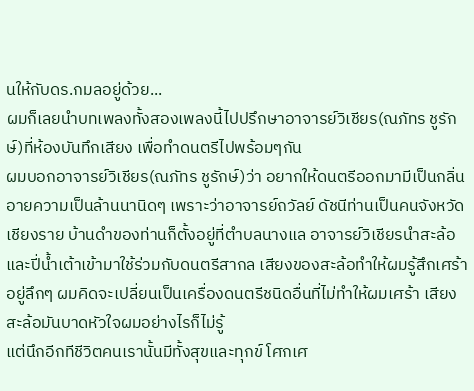นให้กับดร.กมลอยู่ด้วย...
ผมก็เลยนำบทเพลงทั้งสองเพลงนี้ไปปรึกษาอาจารย์วิเชียร(ณภัทร ชูรักษ์)ที่ห้องบันทึกเสียง เพื่อทำดนตรีไปพร้อมๆกัน
ผมบอกอาจารย์วิเชียร(ณภัทร ชูรักษ์)ว่า อยากให้ดนตรีออกมามีเป็นกลิ่นอายความเป็นล้านนานิดๆ เพราะว่าอาจารย์ถวัลย์ ดัชนีท่านเป็นคนจังหวัดเชียงราย บ้านดำของท่านก็ตั้งอยู่ที่ตำบลนางแล อาจารย์วิเชียรนำสะล้อและปี่น้ำเต้าเข้ามาใช้ร่วมกับดนตรีสากล เสียงของสะล้อทำให้ผมรู้สึกเศร้าอยู่ลึกๆ ผมคิดจะเปลี่ยนเป็นเครื่องดนตรีชนิดอื่นที่ไม่ทำให้ผมเศร้า เสียงสะล้อมันบาดหัวใจผมอย่างไรก็ไม่รู้
แต่นึกอีกทีชีวิตคนเรานั้นมีทั้งสุขและทุกข์ โศกเศ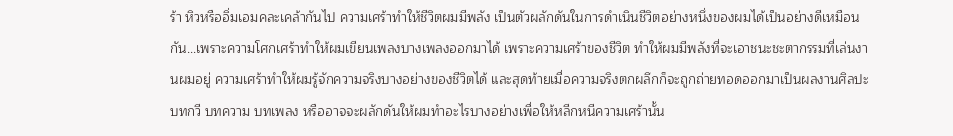ร้า หิวหรืออิ่มเอมคละเคล้ากันไป ความเศร้าทำให้ชีวิตผมมีพลัง เป็นตัวผลักดันในการดำเนินชีวิตอย่างหนึ่งของผมได้เป็นอย่างดีเหมือนกัน...เพราะความโศกเศร้าทำให้ผมเขียนเพลงบางเพลงออกมาได้ เพราะความเศร้าของชีวิต ทำให้ผมมีพลังที่จะเอาชนะชะตากรรมที่เล่นงานผมอยู่ ความเศร้าทำให้ผมรู้จักความจริงบางอย่างของชีวิตได้ และสุดท้ายเมื่อความจริงตกผลึกก็จะถูกถ่ายทอดออกมาเป็นผลงานศิลปะ บทกวี บทความ บทเพลง หรืออาจจะผลักดันให้ผมทำอะไรบางอย่างเพื่อให้หลีกหนีความเศร้านั้น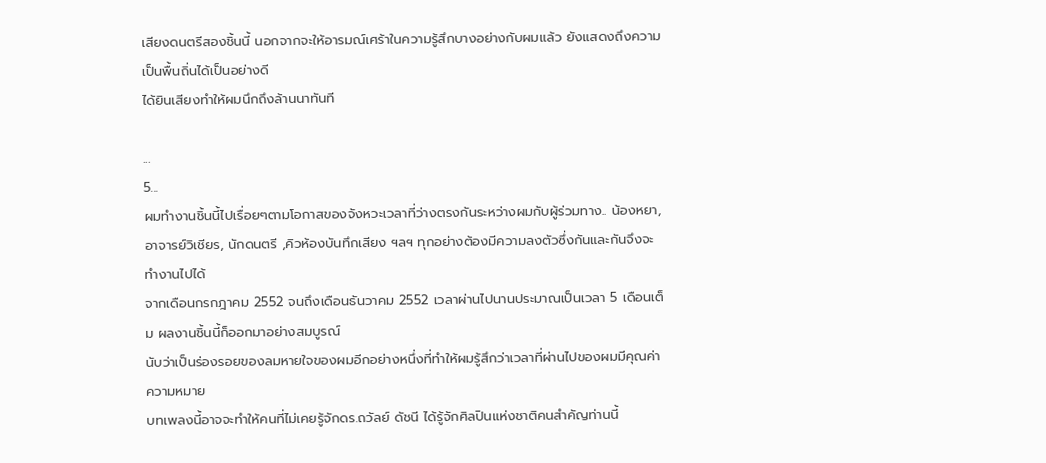เสียงดนตรีสองชิ้นนี้ นอกจากจะให้อารมณ์เศร้าในความรู้สึกบางอย่างกับผมแล้ว ยังแสดงถึงความเป็นพื้นถิ่นได้เป็นอย่างดี
ได้ยินเสียงทำให้ผมนึกถึงล้านนาทันที

...
5...
ผมทำงานชิ้นนี้ไปเรื่อยๆตามโอกาสของจังหวะเวลาที่ว่างตรงกันระหว่างผมกับผู้ร่วมทาง.. น้องหยา, อาจารย์วิเชียร, นักดนตรี ,คิวห้องบันทึกเสียง ฯลฯ ทุกอย่างต้องมีความลงตัวซึ่งกันและกันจึงจะทำงานไปได้
จากเดือนกรกฎาคม 2552 จนถึงเดือนธันวาคม 2552 เวลาผ่านไปนานประมาณเป็นเวลา 5 เดือนเต็ม ผลงานชิ้นนี้ก็ออกมาอย่างสมบูรณ์
นับว่าเป็นร่องรอยของลมหายใจของผมอีกอย่างหนึ่งที่ทำให้ผมรู้สึกว่าเวลาที่ผ่านไปของผมมีคุณค่าความหมาย
บทเพลงนี้อาจจะทำให้คนที่ไม่เคยรู้จักดร.ถวัลย์ ดัชนี ได้รู้จักศิลปินแห่งชาติคนสำคัญท่านนี้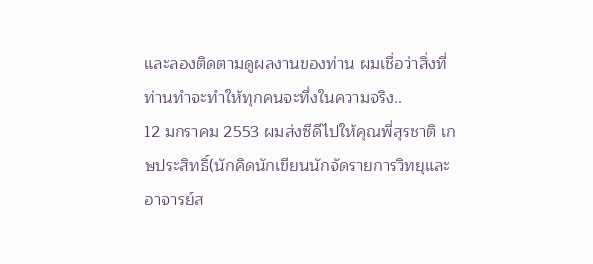และลองติดตามดูผลงานของท่าน ผมเชื่อว่าสิ่งที่ท่านทำจะทำให้ทุกคนจะทึ่งในความจริง..
12 มกราคม 2553 ผมส่งซีดีไปให้คุณพี่สุรชาติ เกษประสิทธิ์(นักคิดนักเขียนนักจัดรายการวิทยุและอาจารย์ส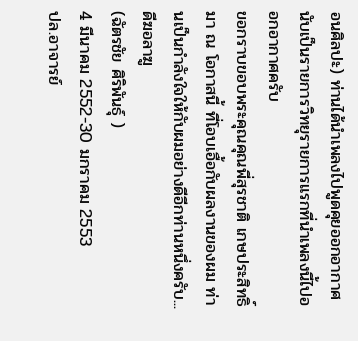อนศิลปะ) ท่านได้นำเพลงไปพูดคุยออกอากาศ นับเป็นรายการวิทยุรายการแรกที่นำเพลงนี้ไปออกอากาศครับ
ขอกราบขอบพระคุณคุณพี่สุรชาติ เกษประสิทธิ์ มา ณ โอกาสนี้ ที่โอบเอื้อกับผลงานของผม ท่านเป็นกำลังใจให้กับผมอย่างดีอีกท่านหนึ่งครับ...
ดีฆอลาฆู
(ฉัตรชัย ศิริพันธุ์ )
4 มีนาคม 2552-30 มกราคม 2553
ปล.อาจารย์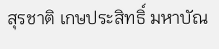สุรชาติ เกษประสิทธิ์ มหาบัณ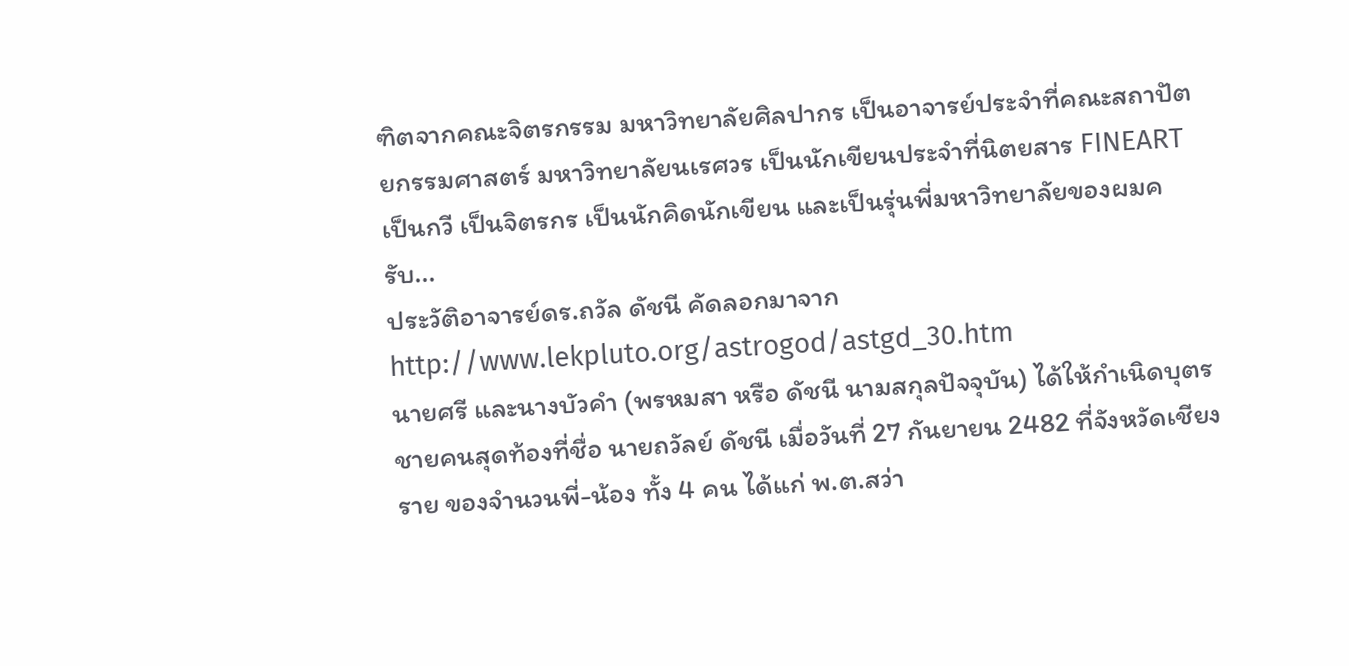ฑิตจากคณะจิตรกรรม มหาวิทยาลัยศิลปากร เป็นอาจารย์ประจำที่คณะสถาปัตยกรรมศาสตร์ มหาวิทยาลัยนเรศวร เป็นนักเขียนประจำที่นิตยสาร FINEART เป็นกวี เป็นจิตรกร เป็นนักคิดนักเขียน และเป็นรุ่นพี่มหาวิทยาลัยของผมครับ...
ประวัติอาจารย์ดร.ถวัล ดัชนี คัดลอกมาจาก http://www.lekpluto.org/astrogod/astgd_30.htm
นายศรี และนางบัวคำ (พรหมสา หรือ ดัชนี นามสกุลปัจจุบัน) ได้ให้กำเนิดบุตรชายคนสุดท้องที่ชื่อ นายถวัลย์ ดัชนี เมื่อวันที่ 27 กันยายน 2482 ที่จังหวัดเชียงราย ของจำนวนพี่-น้อง ทั้ง 4 คน ได้แก่ พ.ต.สว่า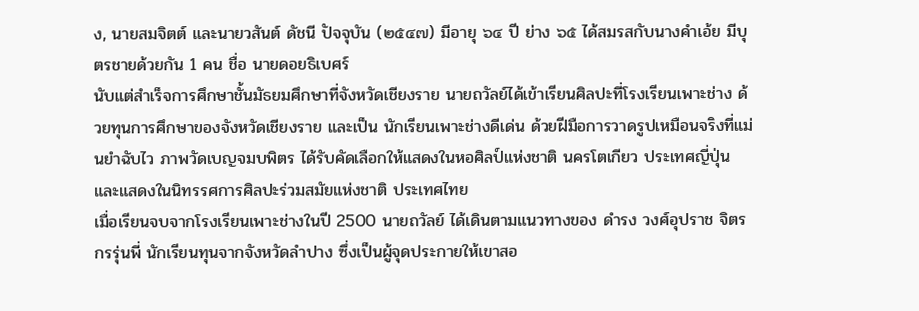ง, นายสมจิตต์ และนายวสันต์ ดัชนี ปัจจุบัน (๒๕๔๗) มีอายุ ๖๔ ปี ย่าง ๖๕ ได้สมรสกับนางคำเอ้ย มีบุตรชายด้วยกัน 1 คน ชื่อ นายดอยธิเบศร์
นับแต่สำเร็จการศึกษาชั้นมัธยมศึกษาที่จังหวัดเชียงราย นายถวัลย์ได้เข้าเรียนศิลปะที่โรงเรียนเพาะช่าง ด้วยทุนการศึกษาของจังหวัดเชียงราย และเป็น นักเรียนเพาะช่างดีเด่น ด้วยฝีมือการวาดรูปเหมือนจริงที่แม่นยำฉับไว ภาพวัดเบญจมบพิตร ได้รับคัดเลือกให้แสดงในหอศิลป์แห่งชาติ นครโตเกียว ประเทศญี่ปุ่น และแสดงในนิทรรศการศิลปะร่วมสมัยแห่งชาติ ประเทศไทย
เมื่อเรียนจบจากโรงเรียนเพาะช่างในปี 2500 นายถวัลย์ ได้เดินตามแนวทางของ ดำรง วงศ์อุปราช จิตรกรรุ่นพี่ นักเรียนทุนจากจังหวัดลำปาง ซึ่งเป็นผู้จุดประกายให้เขาสอ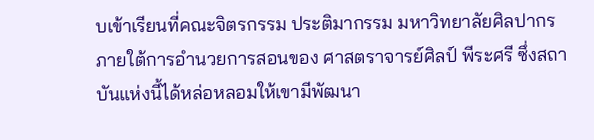บเข้าเรียนที่คณะจิตรกรรม ประติมากรรม มหาวิทยาลัยศิลปากร ภายใต้การอำนวยการสอนของ ศาสตราจารย์ศิลป์ พีระศรี ซึ่งสถาบันแห่งนี้ได้หล่อหลอมให้เขามีพัฒนา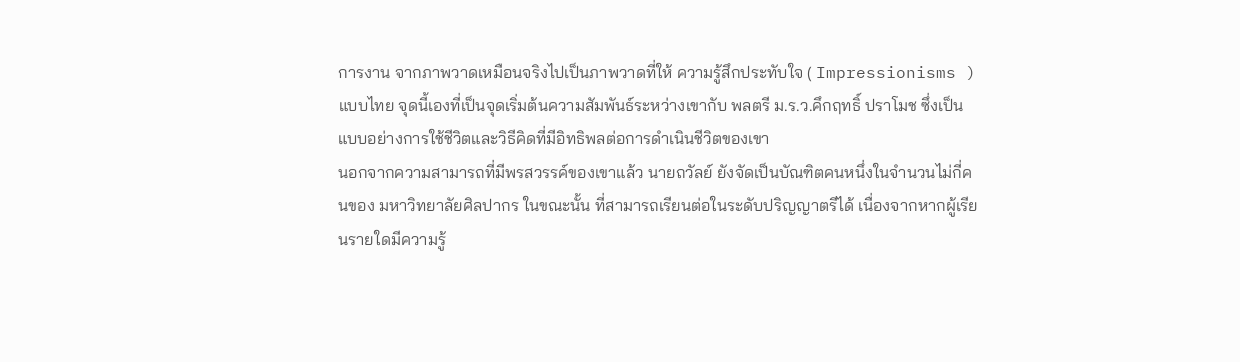การงาน จากภาพวาดเหมือนจริงไปเป็นภาพวาดที่ให้ ความรู้สึกประทับใจ ( Impressionisms ) แบบไทย จุดนี้เองที่เป็นจุดเริ่มต้นความสัมพันธ์ระหว่างเขากับ พลตรี ม.ร.ว.คึกฤทธิ์ ปราโมช ซึ่งเป็นแบบอย่างการใช้ชีวิตและวิธีคิดที่มีอิทธิพลต่อการดำเนินชีวิตของเขา
นอกจากความสามารถที่มีพรสวรรค์ของเขาแล้ว นายถวัลย์ ยังจัดเป็นบัณฑิตคนหนึ่งในจำนวนไม่กี่คนของ มหาวิทยาลัยศิลปากร ในขณะนั้น ที่สามารถเรียนต่อในระดับปริญญาตรีได้ เนื่องจากหากผู้เรียนรายใดมีความรู้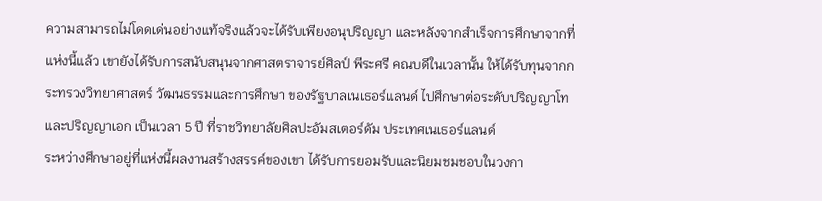ความสามารถไม่โดดเด่นอย่างแท้จริงแล้วจะได้รับเพียงอนุปริญญา และหลังจากสำเร็จการศึกษาจากที่แห่งนี้แล้ว เขายังได้รับการสนับสนุนจากศาสตราจารย์ศิลป์ พีระศรี คณบดีในเวลานั้น ให้ได้รับทุนจากกระทรวงวิทยาศาสตร์ วัฒนธรรมและการศึกษา ของรัฐบาลเนเธอร์แลนด์ ไปศึกษาต่อระดับปริญญาโท และปริญญาเอก เป็นเวลา 5 ปี ที่ราชวิทยาลัยศิลปะอัมสเตอร์ดัม ประเทศเนเธอร์แลนด์
ระหว่างศึกษาอยู่ที่แห่งนี้ผลงานสร้างสรรค์ของเขา ได้รับการยอมรับและนิยมชมชอบในวงกา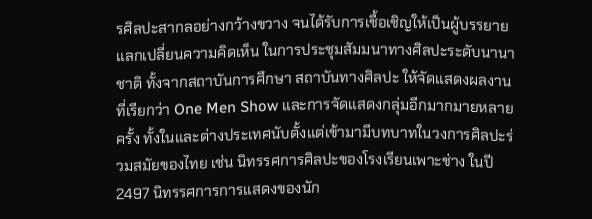รศิลปะสากลอย่างกว้างขวาง จนได้รับการเชื้อเชิญให้เป็นผู้บรรยาย แลกเปลี่ยนความคิดเห็น ในการประชุมสัมมนาทางศิลปะระดับนานาชาติ ทั้งจากสถาบันการศึกษา สถาบันทางศิลปะ ให้จัดแสดงผลงานที่เรียกว่า One Men Show และการจัดแสดงกลุ่มอีกมากมายหลายครั้ง ทั้งในและต่างประเทศนับตั้งแต่เข้ามามีบทบาทในวงการศิลปะร่วมสมัยของไทย เช่น นิทรรศการศิลปะของโรงเรียนเพาะช่าง ในปี 2497 นิทรรศการการแสดงของนัก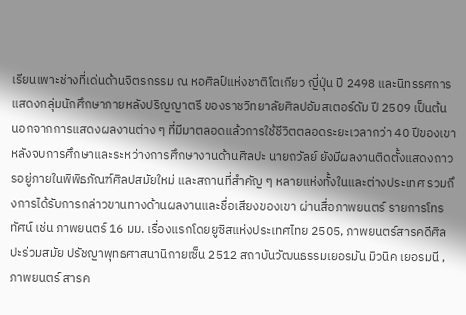เรียนเพาะช่างที่เด่นด้านจิตรกรรม ณ หอศิลป์แห่งชาติโตเกียว ญี่ปุ่น ปี 2498 และนิทรรศการแสดงกลุ่มนักศึกษาภายหลังปริญญาตรี ของราชวิทยาลัยศิลปอัมสเตอร์ดัม ปี 2509 เป็นต้น
นอกจากการแสดงผลงานต่าง ๆ ที่มีมาตลอดแล้วการใช้ชีวิตตลอดระยะเวลากว่า 40 ปีของเขาหลังจบการศึกษาและระหว่างการศึกษางานด้านศิลปะ นายถวัลย์ ยังมีผลงานติดตั้งแสดงถาวรอยู่ภายในพิพิธภัณฑ์ศิลปสมัยใหม่ และสถานที่สำคัญ ๆ หลายแห่งทั้งในและต่างประเทศ รวมถึงการได้รับการกล่าวขานทางด้านผลงานและชื่อเสียงของเขา ผ่านสื่อภาพยนตร์ รายการโทรทัศน์ เช่น ภาพยนตร์ 16 มม. เรื่องแรกโดยยูซิสแห่งประเทศไทย 2505, ภาพยนตร์สารคดีศิลปะร่วมสมัย ปรัชญาพุทธศาสนานิกายเซ็น 2512 สถาบันวัฒนธรรมเยอรมัน มิวนิค เยอรมนี , ภาพยนตร์ สารค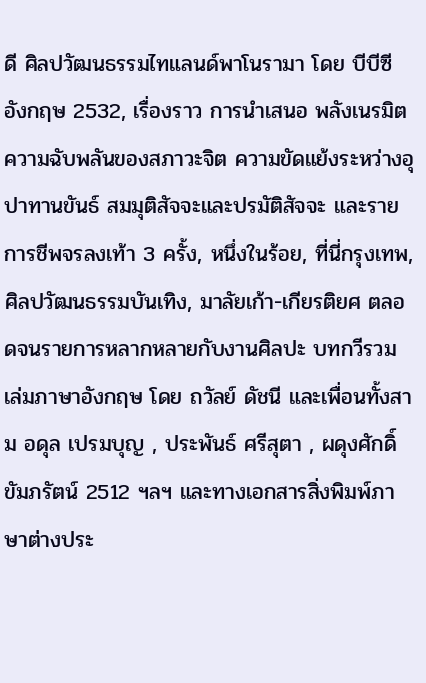ดี ศิลปวัฒนธรรมไทแลนด์พาโนรามา โดย บีบีซี อังกฤษ 2532, เรื่องราว การนำเสนอ พลังเนรมิต ความฉับพลันของสภาวะจิต ความขัดแย้งระหว่างอุปาทานขันธ์ สมมุติสัจจะและปรมัติสัจจะ และรายการชีพจรลงเท้า 3 ครั้ง, หนึ่งในร้อย, ที่นี่กรุงเทพ, ศิลปวัฒนธรรมบันเทิง, มาลัยเก้า-เกียรติยศ ตลอดจนรายการหลากหลายกับงานศิลปะ บทกวีรวมเล่มภาษาอังกฤษ โดย ถวัลย์ ดัชนี และเพื่อนทั้งสาม อดุล เปรมบุญ , ประพันธ์ ศรีสุตา , ผดุงศักดิ์ ขัมภรัตน์ 2512 ฯลฯ และทางเอกสารสิ่งพิมพ์ภาษาต่างประ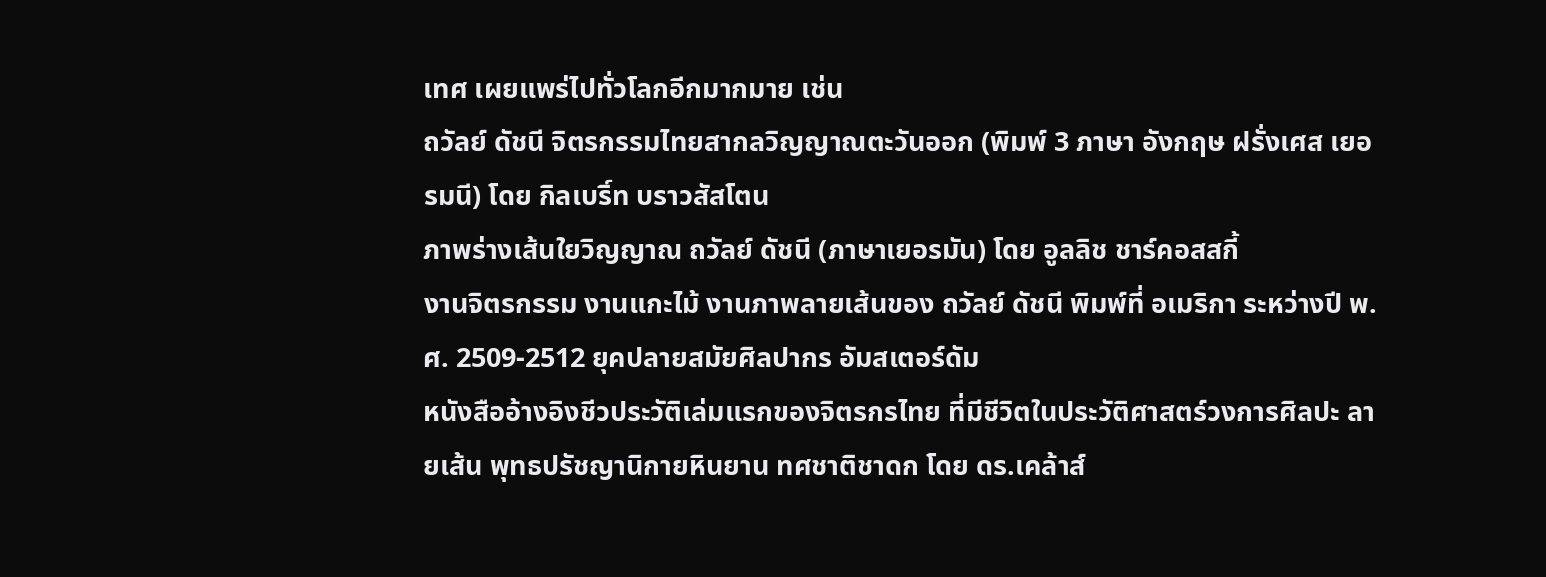เทศ เผยแพร่ไปทั่วโลกอีกมากมาย เช่น
ถวัลย์ ดัชนี จิตรกรรมไทยสากลวิญญาณตะวันออก (พิมพ์ 3 ภาษา อังกฤษ ฝรั่งเศส เยอรมนี) โดย กิลเบริ์ท บราวสัสโตน
ภาพร่างเส้นใยวิญญาณ ถวัลย์ ดัชนี (ภาษาเยอรมัน) โดย อูลลิช ชาร์คอสสกี้
งานจิตรกรรม งานแกะไม้ งานภาพลายเส้นของ ถวัลย์ ดัชนี พิมพ์ที่ อเมริกา ระหว่างปี พ.ศ. 2509-2512 ยุคปลายสมัยศิลปากร อัมสเตอร์ดัม
หนังสืออ้างอิงชีวประวัติเล่มแรกของจิตรกรไทย ที่มีชีวิตในประวัติศาสตร์วงการศิลปะ ลายเส้น พุทธปรัชญานิกายหินยาน ทศชาติชาดก โดย ดร.เคล้าส์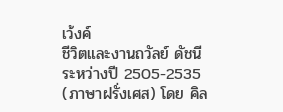เว้งค์
ชีวิตและงานถวัลย์ ดัชนี ระหว่างปี 2505-2535 (ภาษาฝรั่งเศส) โดย คิล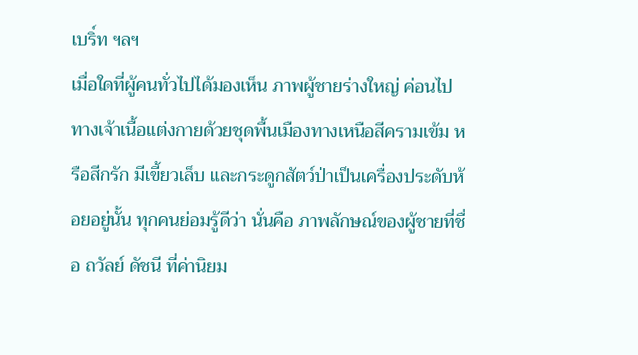เบริ์ท ฯลฯ
เมื่อใดที่ผู้คนทั่วไปได้มองเห็น ภาพผู้ชายร่างใหญ่ ค่อนไปทางเจ้าเนื้อแต่งกายด้วยชุดพื้นเมืองทางเหนือสีครามเข้ม หรือสีกรัก มีเขี้ยวเล็บ และกระดูกสัตว์ป่าเป็นเครื่องประดับห้อยอยู่นั้น ทุกคนย่อมรู้ดีว่า นั่นคือ ภาพลักษณ์ของผู้ชายที่ชื่อ ถวัลย์ ดัชนี ที่ค่านิยม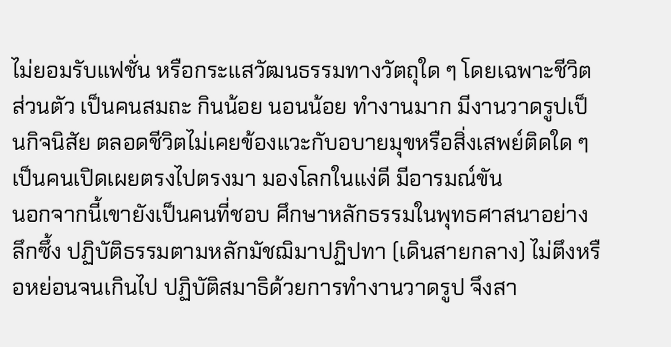ไม่ยอมรับแฟชั่น หรือกระแสวัฒนธรรมทางวัตถุใด ๆ โดยเฉพาะชีวิตส่วนตัว เป็นคนสมถะ กินน้อย นอนน้อย ทำงานมาก มีงานวาดรูปเป็นกิจนิสัย ตลอดชีวิตไม่เคยข้องแวะกับอบายมุขหรือสิ่งเสพย์ติดใด ๆ เป็นคนเปิดเผยตรงไปตรงมา มองโลกในแง่ดี มีอารมณ์ขัน
นอกจากนี้เขายังเป็นคนที่ชอบ ศึกษาหลักธรรมในพุทธศาสนาอย่างลึกซึ้ง ปฏิบัติธรรมตามหลักมัชฌิมาปฏิปทา (เดินสายกลาง) ไม่ตึงหรือหย่อนจนเกินไป ปฏิบัติสมาธิด้วยการทำงานวาดรูป จึงสา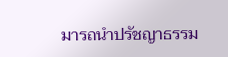มารถนำปรัชญาธรรม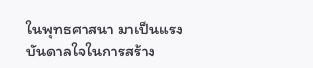ในพุทธศาสนา มาเป็นแรงบันดาลใจในการสร้าง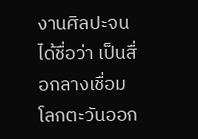งานศิลปะจนได้ชื่อว่า เป็นสื่อกลางเชื่อมโลกตะวันออก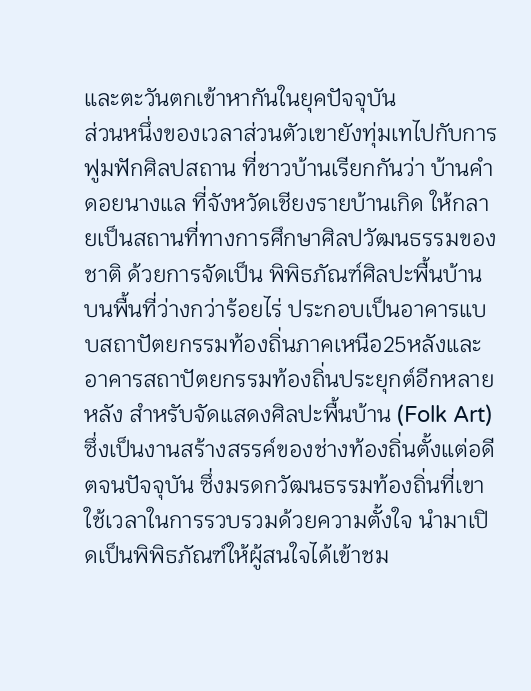และตะวันตกเข้าหากันในยุคปัจจุบัน
ส่วนหนึ่งของเวลาส่วนตัวเขายังทุ่มเทไปกับการฟูมฟักศิลปสถาน ที่ชาวบ้านเรียกกันว่า บ้านคำ ดอยนางแล ที่จังหวัดเชียงรายบ้านเกิด ให้กลายเป็นสถานที่ทางการศึกษาศิลปวัฒนธรรมของชาติ ด้วยการจัดเป็น พิพิธภัณฑ์ศิลปะพื้นบ้าน บนพื้นที่ว่างกว่าร้อยไร่ ประกอบเป็นอาคารแบบสถาปัตยกรรมท้องถิ่นภาคเหนือ25หลังและอาคารสถาปัตยกรรมท้องถิ่นประยุกต์อีกหลายหลัง สำหรับจัดแสดงศิลปะพื้นบ้าน (Folk Art) ซึ่งเป็นงานสร้างสรรค์ของช่างท้องถิ่นตั้งแต่อดีตจนปัจจุบัน ซึ่งมรดกวัฒนธรรมท้องถิ่นที่เขาใช้เวลาในการรวบรวมด้วยความตั้งใจ นำมาเปิดเป็นพิพิธภัณฑ์ให้ผู้สนใจได้เข้าชม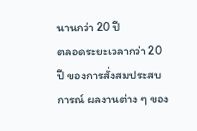นานกว่า 20 ปี
ตลอดระยะเวลากว่า 20 ปี ของการสั่งสมประสบการณ์ ผลงานต่าง ๆ ของ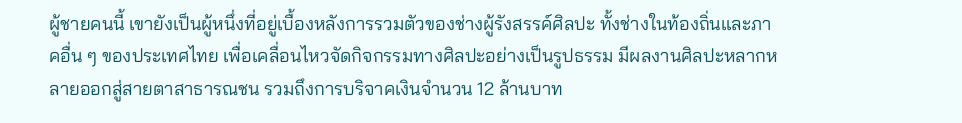ผู้ชายคนนี้ เขายังเป็นผู้หนึ่งที่อยู่เบื้องหลังการรวมตัวของช่างผู้รังสรรค์ศิลปะ ทั้งช่างในท้องถิ่นและภาคอื่น ๆ ของประเทศไทย เพื่อเคลื่อนไหวจัดกิจกรรมทางศิลปะอย่างเป็นรูปธรรม มีผลงานศิลปะหลากหลายออกสู่สายตาสาธารณชน รวมถึงการบริจาคเงินจำนวน 12 ล้านบาท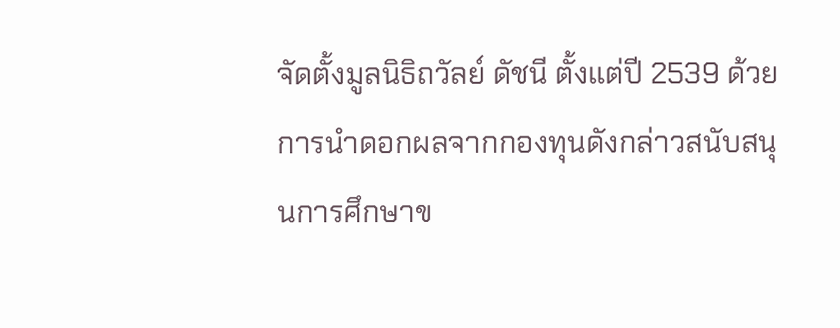จัดตั้งมูลนิธิถวัลย์ ดัชนี ตั้งแต่ปี 2539 ด้วยการนำดอกผลจากกองทุนดังกล่าวสนับสนุนการศึกษาข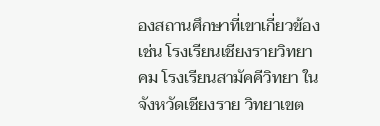องสถานศึกษาที่เขาเกี่ยวข้อง เช่น โรงเรียนเชียงรายวิทยาคม โรงเรียนสามัคคีวิทยา ในจังหวัดเชียงราย วิทยาเขต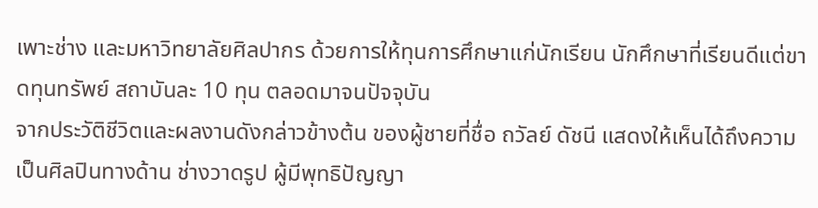เพาะช่าง และมหาวิทยาลัยศิลปากร ด้วยการให้ทุนการศึกษาแก่นักเรียน นักศึกษาที่เรียนดีแต่ขาดทุนทรัพย์ สถาบันละ 10 ทุน ตลอดมาจนปัจจุบัน
จากประวัติชีวิตและผลงานดังกล่าวข้างต้น ของผู้ชายที่ชื่อ ถวัลย์ ดัชนี แสดงให้เห็นได้ถึงความเป็นศิลปินทางด้าน ช่างวาดรูป ผู้มีพุทธิปัญญา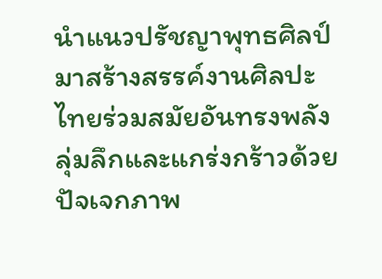นำแนวปรัชญาพุทธศิลป์มาสร้างสรรค์งานศิลปะไทยร่วมสมัยอันทรงพลังลุ่มลึกและแกร่งกร้าวด้วยปัจเจกภาพ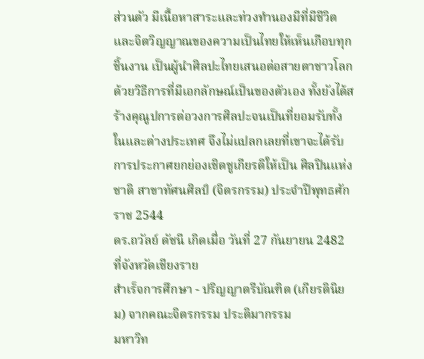ส่วนตัว มีเนื้อหาสาระและท่วงทำนองมีที่มีชีวิตและจิตวิญญาณของความเป็นไทยให้เห็นเกือบทุกชิ้นงาน เป็นผู้นำศิลปะไทยเสนอต่อสายตาชาวโลกด้วยวิธีการที่มีเอกลักษณ์เป็นของตัวเอง ทั้งยังได้สร้างคุณูปการต่อวงการศิลปะจนเป็นที่ยอมรับทั้งในและต่างประเทศ จึงไม่แปลกเลยที่เขาจะได้รับการประกาศยกย่องเชิดชูเกียรติให้เป็น ศิลปินแห่งชาติ สาขาทัศนศิลป์ (จิตรกรรม) ประจำปีพุทธศักราช 2544
ดร.ถวัลย์ ดัชนี เกิดเมื่อ วันที่ 27 กันยายน 2482 ที่จังหวัดเชียงราย
สำเร็จการศึกษา - ปริญญาตรีบัณฑิต (เกียรตินิยม) จากคณะจิตรกรรม ประติมากรรม
มหาวิท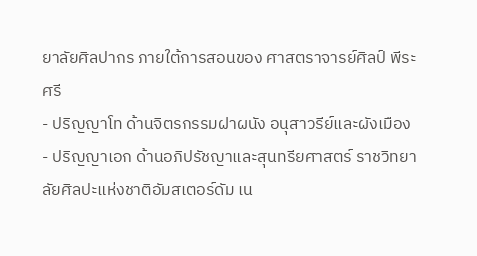ยาลัยศิลปากร ภายใต้การสอนของ ศาสตราจารย์ศิลป์ พีระศรี
- ปริญญาโท ด้านจิตรกรรมฝาผนัง อนุสาวรีย์และผังเมือง
- ปริญญาเอก ด้านอภิปรัชญาและสุนทรียศาสตร์ ราชวิทยาลัยศิลปะแห่งชาติอัมสเตอร์ดัม เน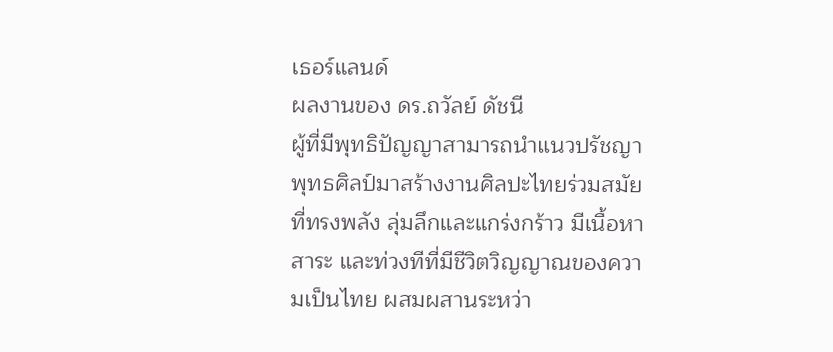เธอร์แลนด์
ผลงานของ ดร.ถวัลย์ ดัชนี
ผู้ที่มีพุทธิปัญญาสามารถนำแนวปรัชญาพุทธศิลป์มาสร้างงานศิลปะไทยร่วมสมัยที่ทรงพลัง ลุ่มลึกและแกร่งกร้าว มีเนื้อหาสาระ และท่วงทีที่มีชีวิตวิญญาณของความเป็นไทย ผสมผสานระหว่า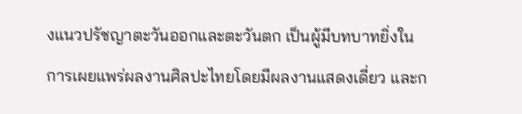งแนวปรัชญาตะวันออกและตะวันตก เป็นผู้มีบทบาทยิ่งในการเผยแพร่ผลงานศิลปะไทยโดยมีผลงานแสดงเดี่ยว และก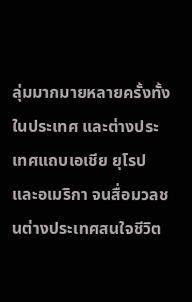ลุ่มมากมายหลายครั้งทั้งในประเทศ และต่างประเทศแถบเอเชีย ยุโรปและอเมริกา จนสื่อมวลชนต่างประเทศสนใจชีวิต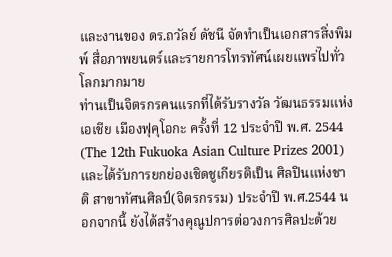และงานของ ดร.ถวัลย์ ดัชนี จัดทำเป็นเอกสารสิ่งพิมพ์ สื่อภาพยนตร์และรายการโทรทัศน์เผยแพร่ไปทั่วโลกมากมาย
ท่านเป็นจิตรกรคนแรกที่ได้รับรางวัล วัฒนธรรมแห่งเอเชีย เมืองฟุคุโอกะ ครั้งที่ 12 ประจำปี พ.ศ. 2544 (The 12th Fukuoka Asian Culture Prizes 2001)และได้รับการยกย่องเชิดชูเกียรติเป็น ศิลปินแห่งชาติ สาขาทัศนศิลป์(จิตรกรรม) ประจำปี พ.ศ.2544 นอกจากนี้ ยังได้สร้างคุณูปการต่อวงการศิลปะด้วย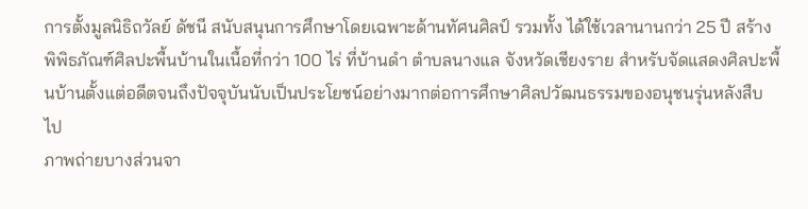การตั้งมูลนิธิถวัลย์ ดัชนี สนับสนุนการศึกษาโดยเฉพาะด้านทัศนศิลป์ รวมทั้ง ได้ใช้เวลานานกว่า 25 ปี สร้างพิพิธภัณฑ์ศิลปะพื้นบ้านในเนื้อที่กว่า 100 ไร่ ที่บ้านดำ ตำบลนางแล จังหวัดเชียงราย สำหรับจัดแสดงศิลปะพื้นบ้านตั้งแต่อดีตจนถึงปัจจุบันนับเป็นประโยชน์อย่างมากต่อการศึกษาศิลปวัฒนธรรมของอนุชนรุ่นหลังสืบไป
ภาพถ่ายบางส่วนจา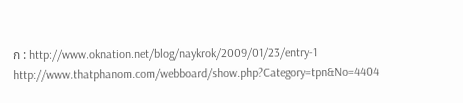ก : http://www.oknation.net/blog/naykrok/2009/01/23/entry-1
http://www.thatphanom.com/webboard/show.php?Category=tpn&No=4404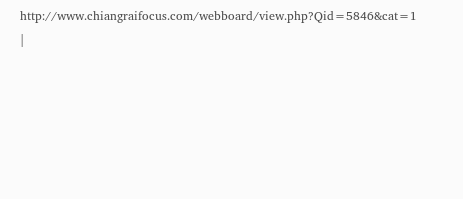http://www.chiangraifocus.com/webboard/view.php?Qid=5846&cat=1
|